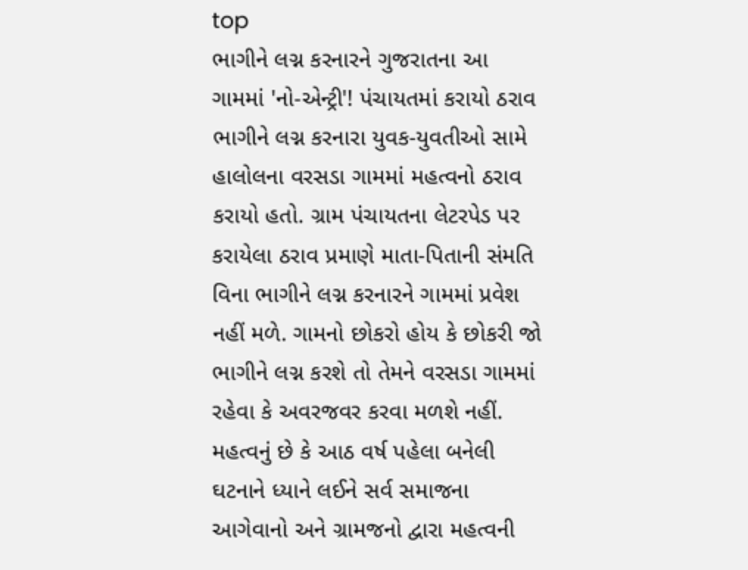top
ભાગીને લગ્ન કરનારને ગુજરાતના આ ગામમાં 'નો-એન્ટ્રી'! પંચાયતમાં કરાયો ઠરાવ
ભાગીને લગ્ન કરનારા યુવક-યુવતીઓ સામે હાલોલના વરસડા ગામમાં મહત્વનો ઠરાવ કરાયો હતો. ગ્રામ પંચાયતના લેટરપેડ પર કરાયેલા ઠરાવ પ્રમાણે માતા-પિતાની સંમતિ વિના ભાગીને લગ્ન કરનારને ગામમાં પ્રવેશ નહીં મળે. ગામનો છોકરો હોય કે છોકરી જો ભાગીને લગ્ન કરશે તો તેમને વરસડા ગામમાં રહેવા કે અવરજવર કરવા મળશે નહીં. મહત્વનું છે કે આઠ વર્ષ પહેલા બનેલી ઘટનાને ધ્યાને લઈને સર્વ સમાજના આગેવાનો અને ગ્રામજનો દ્વારા મહત્વની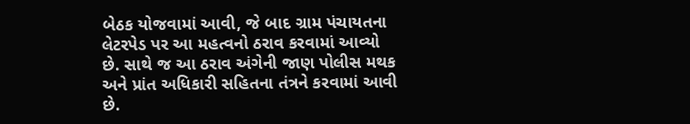બેઠક યોજવામાં આવી, જે બાદ ગ્રામ પંચાયતના લેટરપેડ પર આ મહત્વનો ઠરાવ કરવામાં આવ્યો છે. સાથે જ આ ઠરાવ અંગેની જાણ પોલીસ મથક અને પ્રાંત અધિકારી સહિતના તંત્રને કરવામાં આવી છે.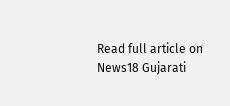Read full article on News18 Gujarati